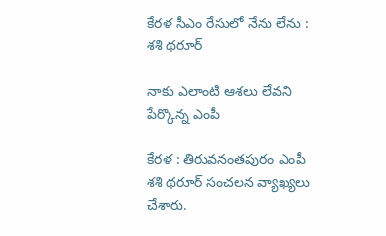కేరళ సీఎం రేసులో నేను లేను : శ‌శి థ‌రూర్

నాకు ఎలాంటి ఆశ‌లు లేవ‌ని పేర్కొన్న ఎంపీ

కేర‌ళ : తిరువ‌నంత‌పురం ఎంపీ శ‌శి థ‌రూర్ సంచ‌ల‌న వ్యాఖ్య‌లు చేశారు.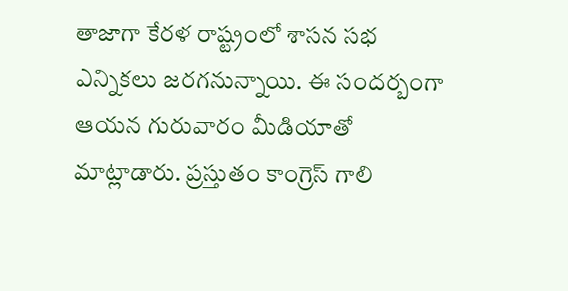తాజాగా కేర‌ళ రాష్ట్రంలో శాస‌న స‌భ ఎన్నికలు జ‌ర‌గ‌నున్నాయి. ఈ సంద‌ర్బంగా ఆయ‌న గురువారం మీడియాతో మాట్లాడారు. ప్ర‌స్తుతం కాంగ్రెస్ గాలి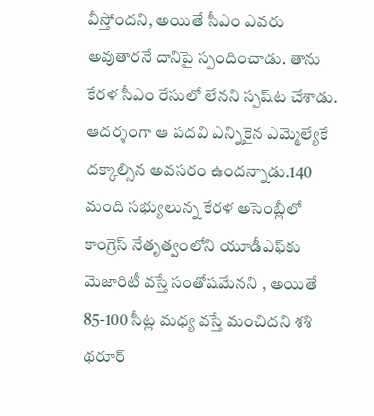వీస్తోంద‌ని, అయితే సీఎం ఎవ‌రు అవుతార‌నే దానిపై స్పందించాడు. తాను కేర‌ళ సీఎం రేసులో లేన‌ని స్ప‌ష్‌ట చేశాడు. ఆదర్శంగా ఆ పదవి ఎన్నికైన ఎమ్మెల్యేకే దక్కాల్సిన అవ‌స‌రం ఉంద‌న్నాడు.140 మంది సభ్యులున్న కేరళ అసెంబ్లీలో కాంగ్రెస్ నేతృత్వంలోని యూడీఎఫ్‌కు మెజారిటీ వస్తే సంతోషమేన‌ని , అయితే 85-100 సీట్ల మధ్య వస్తే మంచిదని శ‌శి థరూర్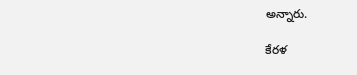అన్నారు.

కేరళ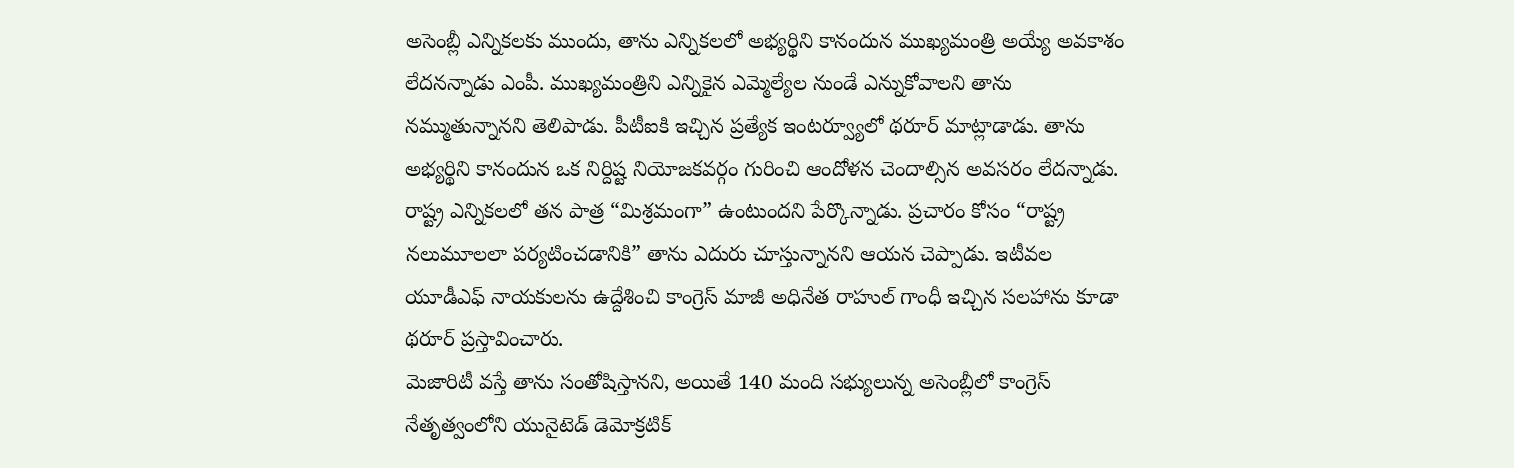అసెంబ్లీ ఎన్నికలకు ముందు, తాను ఎన్నికలలో అభ్యర్థిని కానందున ముఖ్యమంత్రి అయ్యే అవకాశం లేద‌న‌న్నాడు ఎంపీ. ముఖ్యమంత్రిని ఎన్నికైన ఎమ్మెల్యేల నుండే ఎన్నుకోవాలని తాను నమ్ముతున్నానని తెలిపాడు. పీటీఐకి ఇచ్చిన ప్రత్యేక ఇంటర్వ్యూలో థరూర్ మాట్లాడాడు. తాను అభ్యర్థిని కానందున ఒక నిర్దిష్ట నియోజకవర్గం గురించి ఆందోళన చెందాల్సిన అవసరం లేదన్నాడు. రాష్ట్ర ఎన్నికలలో తన పాత్ర “మిశ్రమంగా” ఉంటుందని పేర్కొన్నాడు. ప్రచారం కోసం “రాష్ట్ర నలుమూలలా పర్యటించడానికి” తాను ఎదురు చూస్తున్నానని ఆయన చెప్పాడు. ఇటీవల యూడీఎఫ్ నాయకులను ఉద్దేశించి కాంగ్రెస్ మాజీ అధినేత రాహుల్ గాంధీ ఇచ్చిన సలహాను కూడా థరూర్ ప్రస్తావించారు.
మెజారిటీ వస్తే తాను సంతోషిస్తానని, అయితే 140 మంది సభ్యులున్న అసెంబ్లీలో కాంగ్రెస్ నేతృత్వంలోని యునైటెడ్ డెమోక్రటిక్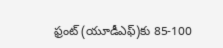ఫ్రంట్ (యూడీఎఫ్)కు 85-100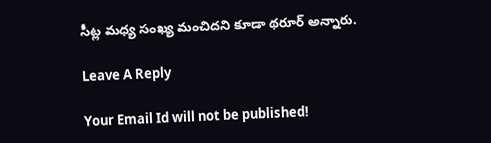సీట్ల మధ్య సంఖ్య మంచిదని కూడా థరూర్ అన్నారు.

Leave A Reply

Your Email Id will not be published!